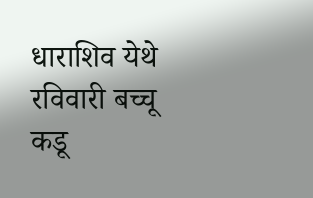धाराशिव येथे रविवारी बच्चू कडू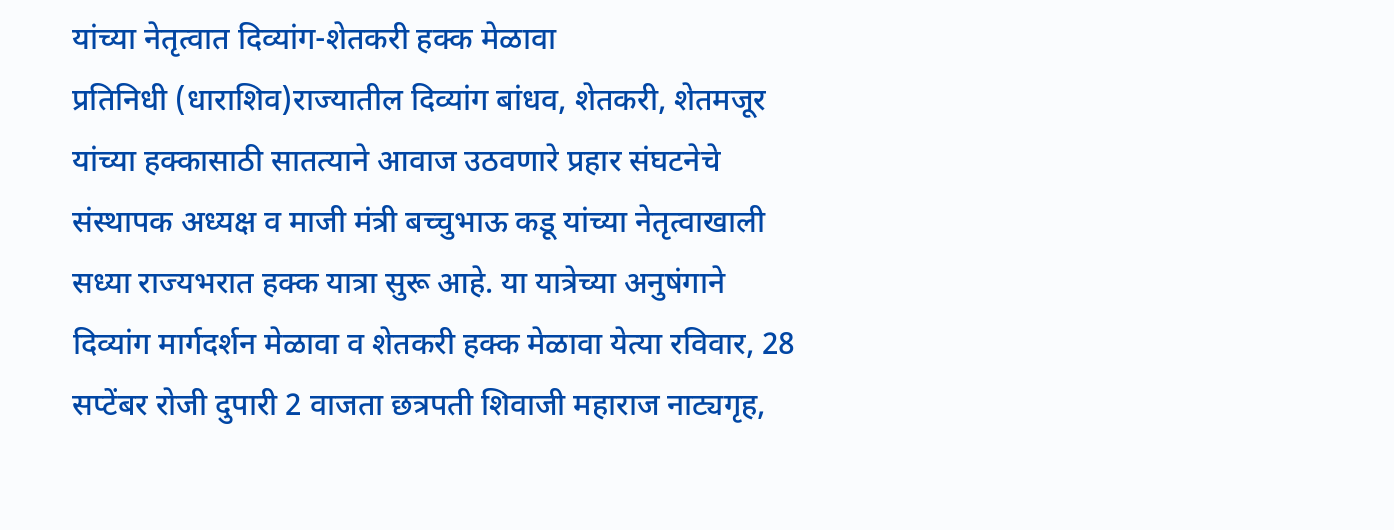यांच्या नेतृत्वात दिव्यांग-शेतकरी हक्क मेळावा
प्रतिनिधी (धाराशिव)राज्यातील दिव्यांग बांधव, शेतकरी, शेतमजूर यांच्या हक्कासाठी सातत्याने आवाज उठवणारे प्रहार संघटनेचे संस्थापक अध्यक्ष व माजी मंत्री बच्चुभाऊ कडू यांच्या नेतृत्वाखाली सध्या राज्यभरात हक्क यात्रा सुरू आहे. या यात्रेच्या अनुषंगाने दिव्यांग मार्गदर्शन मेळावा व शेतकरी हक्क मेळावा येत्या रविवार, 28 सप्टेंबर रोजी दुपारी 2 वाजता छत्रपती शिवाजी महाराज नाट्यगृह,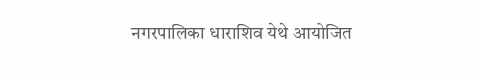नगरपालिका धाराशिव येथे आयोजित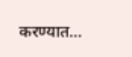करण्यात…